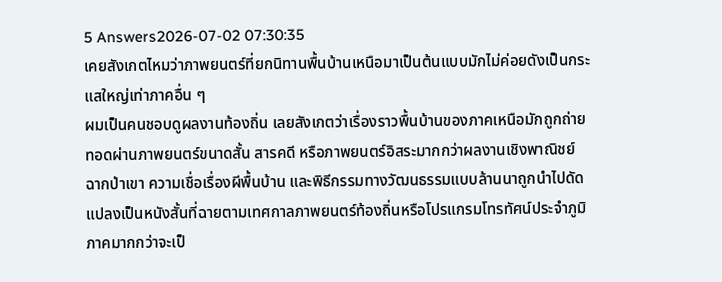5 Answers2026-07-02 07:30:35
เคยสังเกตไหมว่าภาพยนตร์ที่ยกนิทานพื้นบ้านเหนือมาเป็นต้นแบบมักไม่ค่อยดังเป็นกระแสใหญ่เท่าภาคอื่น ๆ
ผมเป็นคนชอบดูผลงานท้องถิ่น เลยสังเกตว่าเรื่องราวพื้นบ้านของภาคเหนือมักถูกถ่ายทอดผ่านภาพยนตร์ขนาดสั้น สารคดี หรือภาพยนตร์อิสระมากกว่าผลงานเชิงพาณิชย์ ฉากป่าเขา ความเชื่อเรื่องผีพื้นบ้าน และพิธีกรรมทางวัฒนธรรมแบบล้านนาถูกนำไปดัดแปลงเป็นหนังสั้นที่ฉายตามเทศกาลภาพยนตร์ท้องถิ่นหรือโปรแกรมโทรทัศน์ประจำภูมิภาคมากกว่าจะเป็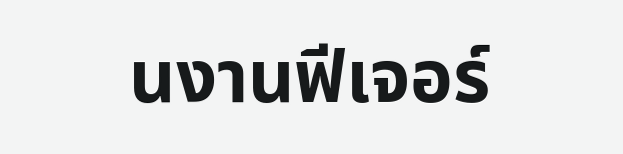นงานฟีเจอร์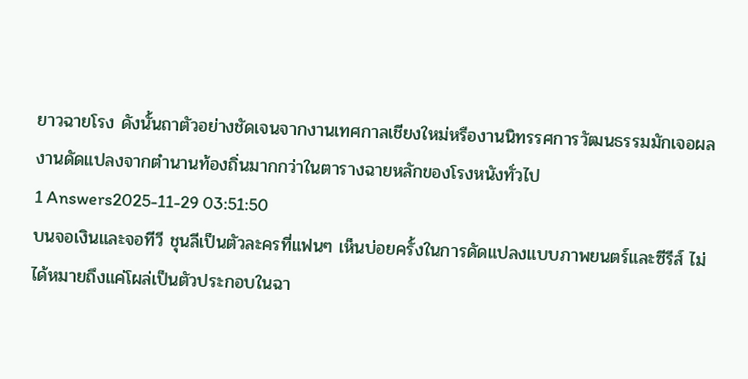ยาวฉายโรง ดังนั้นถาตัวอย่างชัดเจนจากงานเทศกาลเชียงใหม่หรืองานนิทรรศการวัฒนธรรมมักเจอผลงานดัดแปลงจากตำนานท้องถิ่นมากกว่าในตารางฉายหลักของโรงหนังทั่วไป
1 Answers2025-11-29 03:51:50
บนจอเงินและจอทีวี ชุนลีเป็นตัวละครที่แฟนๆ เห็นบ่อยครั้งในการดัดแปลงแบบภาพยนตร์และซีรีส์ ไม่ได้หมายถึงแค่โผล่เป็นตัวประกอบในฉา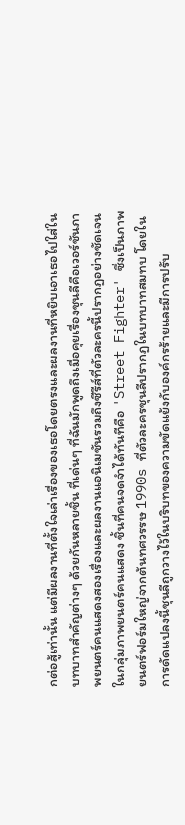กต่อสู้เท่านั้น แต่มีผลงานที่ตั้งใจเล่าเรื่องของเธอโดยตรงและผลงานที่หยิบเอาเธอไปใส่ในบทบาทสำคัญต่างๆ ด้วยกันหลายชิ้น ที่เด่นๆ ที่ฉันมักพูดถึงเมื่อคุยเรื่องชุนลีคือเวอร์ชันภาพยนตร์คนแสดงสองเรื่องและผลงานแอนิเมชันรวมถึงซีรีส์ที่ตัวละครนี้ปรากฏอย่างชัดเจน
ในกลุ่มภาพยนตร์คนแสดง ชิ้นที่คนจดจำได้ทันทีคือ 'Street Fighter' ซึ่งเป็นภาพยนตร์ฟอร์มใหญ่จากต้นทศวรรษ 1990s ที่ตัวละครชุนลีปรากฏในบทบาทสมทบ โดยในการดัดแปลงนี้ชุนลีถูกวางไว้ในบริบทของความขัดแย้งกับองค์กรร้ายและมีการปรับ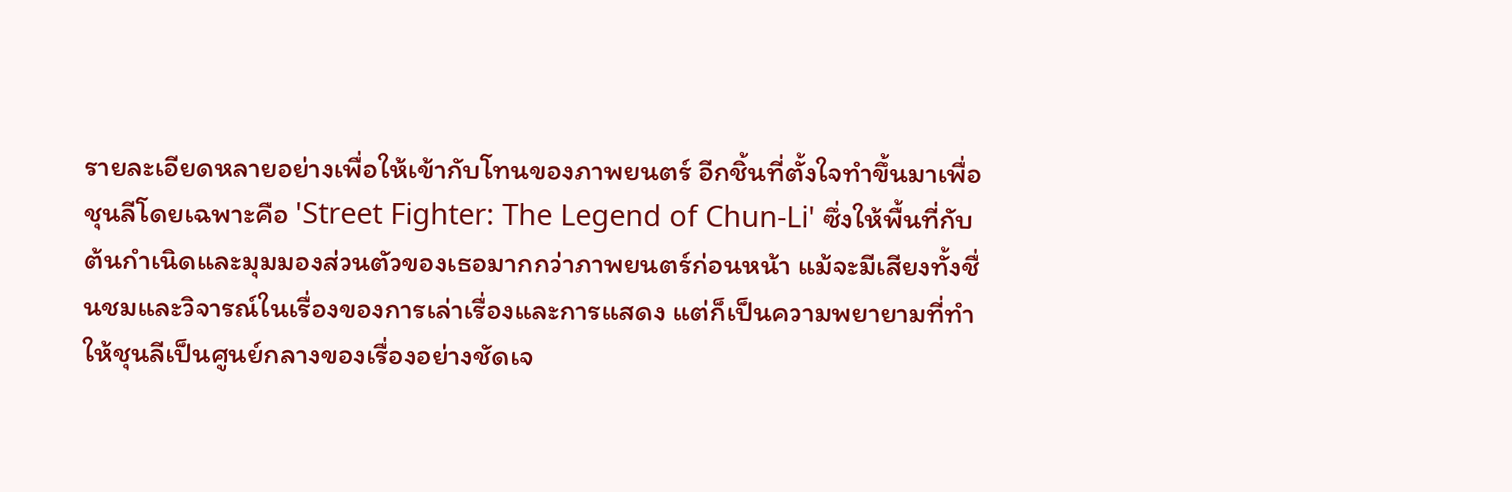รายละเอียดหลายอย่างเพื่อให้เข้ากับโทนของภาพยนตร์ อีกชิ้นที่ตั้งใจทำขึ้นมาเพื่อชุนลีโดยเฉพาะคือ 'Street Fighter: The Legend of Chun-Li' ซึ่งให้พื้นที่กับต้นกำเนิดและมุมมองส่วนตัวของเธอมากกว่าภาพยนตร์ก่อนหน้า แม้จะมีเสียงทั้งชื่นชมและวิจารณ์ในเรื่องของการเล่าเรื่องและการแสดง แต่ก็เป็นความพยายามที่ทำให้ชุนลีเป็นศูนย์กลางของเรื่องอย่างชัดเจ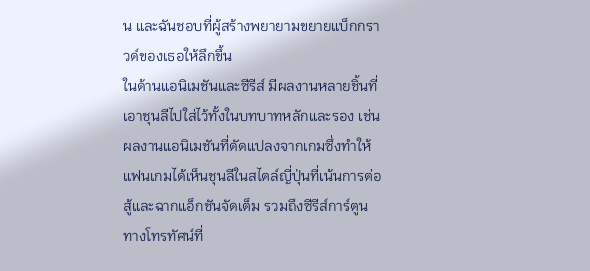น และฉันชอบที่ผู้สร้างพยายามขยายแบ็กกราวด์ของเธอให้ลึกขึ้น
ในด้านแอนิเมชันและซีรีส์ มีผลงานหลายชิ้นที่เอาชุนลีไปใส่ไว้ทั้งในบทบาทหลักและรอง เช่นผลงานแอนิเมชันที่ดัดแปลงจากเกมซึ่งทำให้แฟนเกมได้เห็นชุนลีในสไตล์ญี่ปุ่นที่เน้นการต่อสู้และฉากแอ็กชันจัดเต็ม รวมถึงซีรีส์การ์ตูนทางโทรทัศน์ที่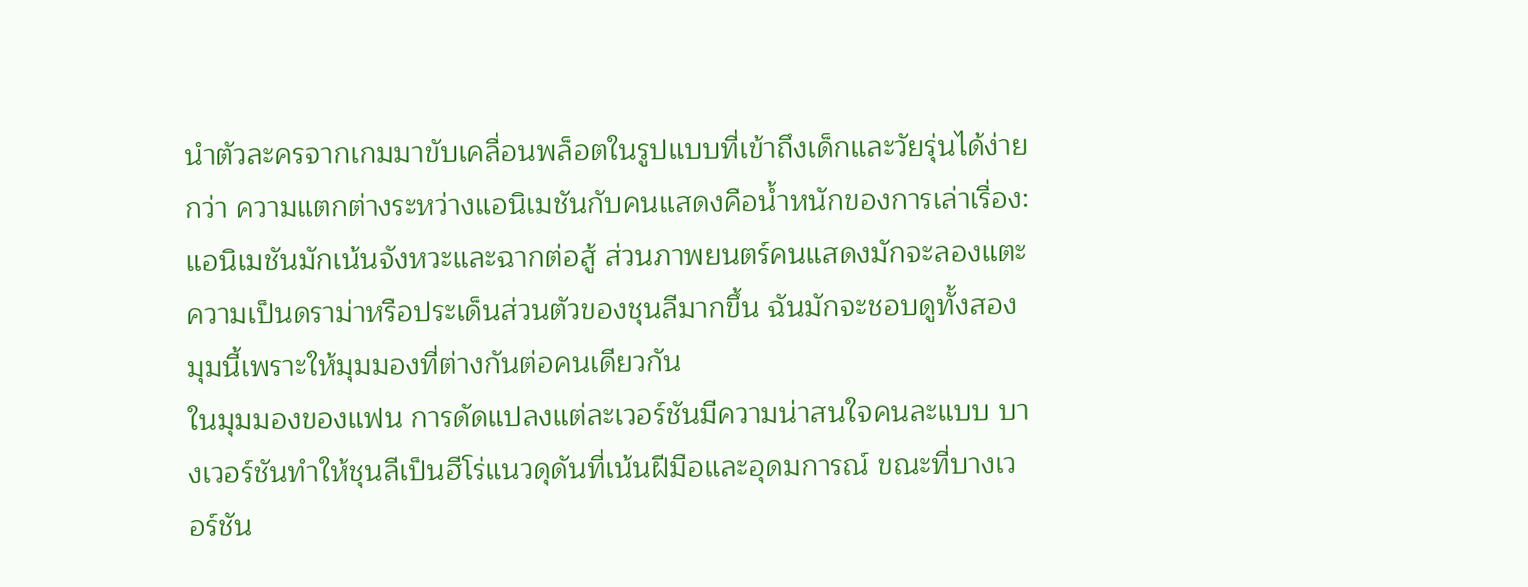นำตัวละครจากเกมมาขับเคลื่อนพล็อตในรูปแบบที่เข้าถึงเด็กและวัยรุ่นได้ง่ายกว่า ความแตกต่างระหว่างแอนิเมชันกับคนแสดงคือน้ำหนักของการเล่าเรื่อง: แอนิเมชันมักเน้นจังหวะและฉากต่อสู้ ส่วนภาพยนตร์คนแสดงมักจะลองแตะความเป็นดราม่าหรือประเด็นส่วนตัวของชุนลีมากขึ้น ฉันมักจะชอบดูทั้งสองมุมนี้เพราะให้มุมมองที่ต่างกันต่อคนเดียวกัน
ในมุมมองของแฟน การดัดแปลงแต่ละเวอร์ชันมีความน่าสนใจคนละแบบ บางเวอร์ชันทำให้ชุนลีเป็นฮีโร่แนวดุดันที่เน้นฝีมือและอุดมการณ์ ขณะที่บางเวอร์ชัน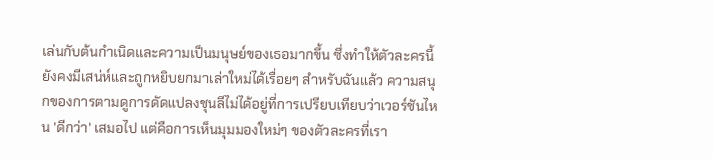เล่นกับต้นกำเนิดและความเป็นมนุษย์ของเธอมากขึ้น ซึ่งทำให้ตัวละครนี้ยังคงมีเสน่ห์และถูกหยิบยกมาเล่าใหม่ได้เรื่อยๆ สำหรับฉันแล้ว ความสนุกของการตามดูการดัดแปลงชุนลีไม่ได้อยู่ที่การเปรียบเทียบว่าเวอร์ชันไหน 'ดีกว่า' เสมอไป แต่คือการเห็นมุมมองใหม่ๆ ของตัวละครที่เรา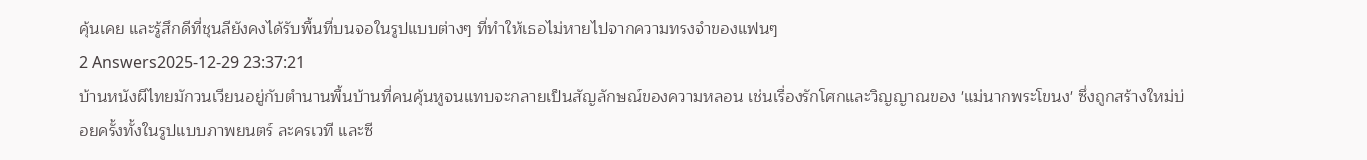คุ้นเคย และรู้สึกดีที่ชุนลียังคงได้รับพื้นที่บนจอในรูปแบบต่างๆ ที่ทำให้เธอไม่หายไปจากความทรงจำของแฟนๆ
2 Answers2025-12-29 23:37:21
บ้านหนังผีไทยมักวนเวียนอยู่กับตำนานพื้นบ้านที่คนคุ้นหูจนแทบจะกลายเป็นสัญลักษณ์ของความหลอน เช่นเรื่องรักโศกและวิญญาณของ 'แม่นากพระโขนง' ซึ่งถูกสร้างใหม่บ่อยครั้งทั้งในรูปแบบภาพยนตร์ ละครเวที และซี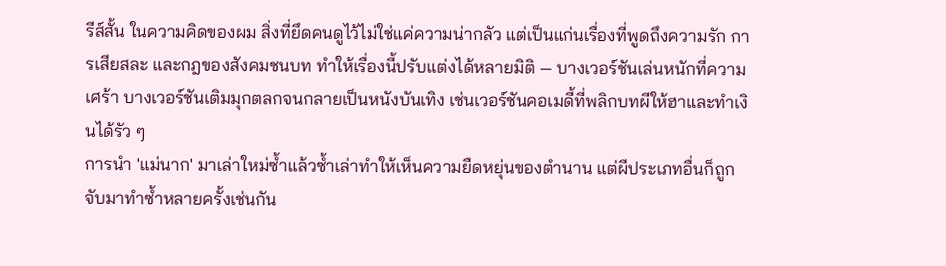รีส์สั้น ในความคิดของผม สิ่งที่ยึดคนดูไว้ไม่ใช่แค่ความน่ากลัว แต่เป็นแก่นเรื่องที่พูดถึงความรัก การเสียสละ และกฎของสังคมชนบท ทำให้เรื่องนี้ปรับแต่งได้หลายมิติ — บางเวอร์ชันเล่นหนักที่ความเศร้า บางเวอร์ชันเติมมุกตลกจนกลายเป็นหนังบันเทิง เช่นเวอร์ชันคอเมดี้ที่พลิกบทผีให้ฮาและทำเงินได้รัว ๆ
การนำ 'แม่นาก' มาเล่าใหม่ซ้ำแล้วซ้ำเล่าทำให้เห็นความยืดหยุ่นของตำนาน แต่ผีประเภทอื่นก็ถูกจับมาทำซ้ำหลายครั้งเช่นกัน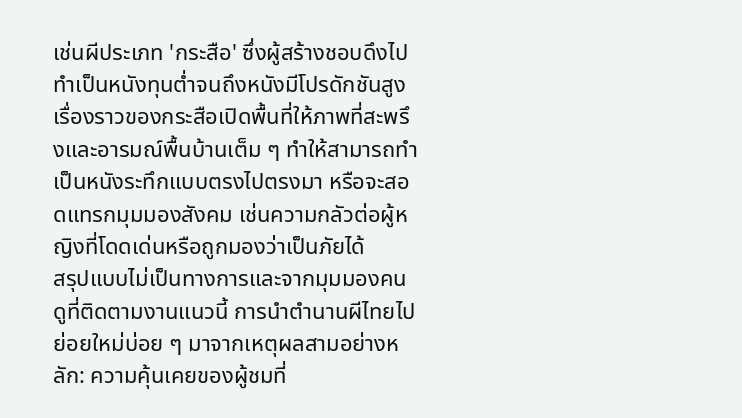เช่นผีประเภท 'กระสือ' ซึ่งผู้สร้างชอบดึงไปทำเป็นหนังทุนต่ำจนถึงหนังมีโปรดักชันสูง เรื่องราวของกระสือเปิดพื้นที่ให้ภาพที่สะพรึงและอารมณ์พื้นบ้านเต็ม ๆ ทำให้สามารถทำเป็นหนังระทึกแบบตรงไปตรงมา หรือจะสอดแทรกมุมมองสังคม เช่นความกลัวต่อผู้หญิงที่โดดเด่นหรือถูกมองว่าเป็นภัยได้
สรุปแบบไม่เป็นทางการและจากมุมมองคนดูที่ติดตามงานแนวนี้ การนำตำนานผีไทยไปย่อยใหม่บ่อย ๆ มาจากเหตุผลสามอย่างหลัก: ความคุ้นเคยของผู้ชมที่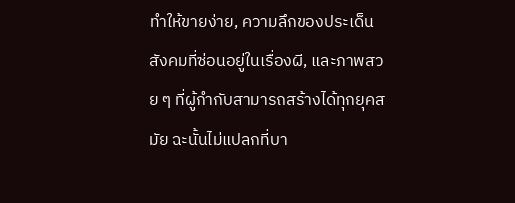ทำให้ขายง่าย, ความลึกของประเด็นสังคมที่ซ่อนอยู่ในเรื่องผี, และภาพสวย ๆ ที่ผู้กำกับสามารถสร้างได้ทุกยุคสมัย ฉะนั้นไม่แปลกที่บา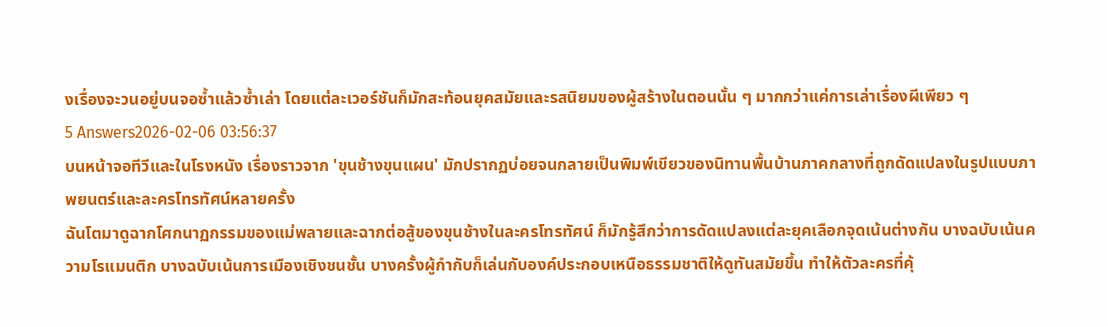งเรื่องจะวนอยู่บนจอซ้ำแล้วซ้ำเล่า โดยแต่ละเวอร์ชันก็มักสะท้อนยุคสมัยและรสนิยมของผู้สร้างในตอนนั้น ๆ มากกว่าแค่การเล่าเรื่องผีเพียว ๆ
5 Answers2026-02-06 03:56:37
บนหน้าจอทีวีและในโรงหนัง เรื่องราวจาก 'ขุนช้างขุนแผน' มักปรากฏบ่อยจนกลายเป็นพิมพ์เขียวของนิทานพื้นบ้านภาคกลางที่ถูกดัดแปลงในรูปแบบภาพยนตร์และละครโทรทัศน์หลายครั้ง
ฉันโตมาดูฉากโศกนาฏกรรมของแม่พลายและฉากต่อสู้ของขุนช้างในละครโทรทัศน์ ก็มักรู้สึกว่าการดัดแปลงแต่ละยุคเลือกจุดเน้นต่างกัน บางฉบับเน้นความโรแมนติก บางฉบับเน้นการเมืองเชิงชนชั้น บางครั้งผู้กำกับก็เล่นกับองค์ประกอบเหนือธรรมชาติให้ดูทันสมัยขึ้น ทำให้ตัวละครที่คุ้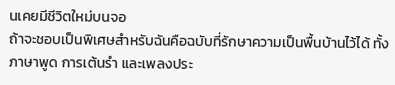นเคยมีชีวิตใหม่บนจอ
ถ้าจะชอบเป็นพิเศษสำหรับฉันคือฉบับที่รักษาความเป็นพื้นบ้านไว้ได้ ทั้งภาษาพูด การเต้นรำ และเพลงประ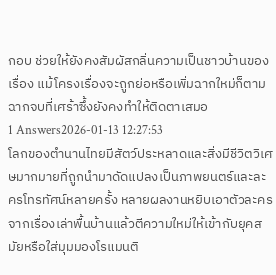กอบ ช่วยให้ยังคงสัมผัสกลิ่นความเป็นชาวบ้านของเรื่อง แม้โครงเรื่องจะถูกย่อหรือเพิ่มฉากใหม่ก็ตาม ฉากจบที่เศร้าซึ้งยังคงทำให้ติดตาเสมอ
1 Answers2026-01-13 12:27:53
โลกของตำนานไทยมีสัตว์ประหลาดและสิ่งมีชีวิตวิเศษมากมายที่ถูกนำมาดัดแปลงเป็นภาพยนตร์และละครโทรทัศน์หลายครั้ง หลายผลงานหยิบเอาตัวละครจากเรื่องเล่าพื้นบ้านแล้วตีความใหม่ให้เข้ากับยุคสมัยหรือใส่มุมมองโรแมนติ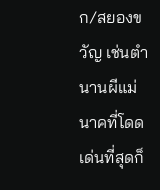ก/สยองขวัญ เช่นตำนานผีแม่นาคที่โดดเด่นที่สุดก็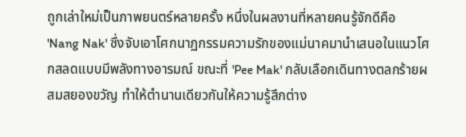ถูกเล่าใหม่เป็นภาพยนตร์หลายครั้ง หนึ่งในผลงานที่หลายคนรู้จักดีคือ 'Nang Nak' ซึ่งจับเอาโศกนาฏกรรมความรักของแม่นาคมานำเสนอในแนวโศกสลดแบบมีพลังทางอารมณ์ ขณะที่ 'Pee Mak' กลับเลือกเดินทางตลกร้ายผสมสยองขวัญ ทำให้ตำนานเดียวกันให้ความรู้สึกต่าง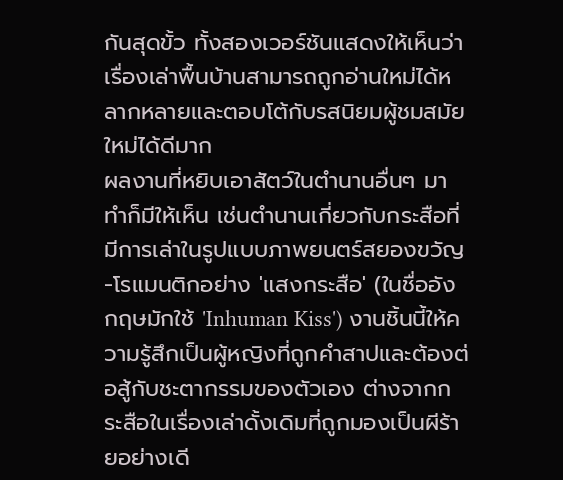กันสุดขั้ว ทั้งสองเวอร์ชันแสดงให้เห็นว่าเรื่องเล่าพื้นบ้านสามารถถูกอ่านใหม่ได้หลากหลายและตอบโต้กับรสนิยมผู้ชมสมัยใหม่ได้ดีมาก
ผลงานที่หยิบเอาสัตว์ในตำนานอื่นๆ มาทำก็มีให้เห็น เช่นตำนานเกี่ยวกับกระสือที่มีการเล่าในรูปแบบภาพยนตร์สยองขวัญ-โรแมนติกอย่าง 'แสงกระสือ' (ในชื่ออังกฤษมักใช้ 'Inhuman Kiss') งานชิ้นนี้ให้ความรู้สึกเป็นผู้หญิงที่ถูกคำสาปและต้องต่อสู้กับชะตากรรมของตัวเอง ต่างจากกระสือในเรื่องเล่าดั้งเดิมที่ถูกมองเป็นผีร้ายอย่างเดี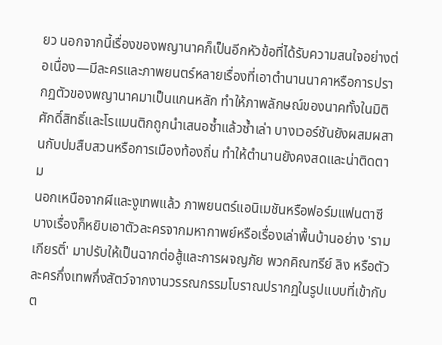ยว นอกจากนี้เรื่องของพญานาคก็เป็นอีกหัวข้อที่ได้รับความสนใจอย่างต่อเนื่อง—มีละครและภาพยนตร์หลายเรื่องที่เอาตำนานนาคาหรือการปรากฏตัวของพญานาคมาเป็นแกนหลัก ทำให้ภาพลักษณ์ของนาคทั้งในมิติศักดิ์สิทธิ์และโรแมนติกถูกนำเสนอซ้ำแล้วซ้ำเล่า บางเวอร์ชันยังผสมผสานกับปมสืบสวนหรือการเมืองท้องถิ่น ทำให้ตำนานยังคงสดและน่าติดตาม
นอกเหนือจากผีและงูเทพแล้ว ภาพยนตร์แอนิเมชันหรือฟอร์มแฟนตาซีบางเรื่องก็หยิบเอาตัวละครจากมหากาพย์หรือเรื่องเล่าพื้นบ้านอย่าง 'รามเกียรติ์' มาปรับให้เป็นฉากต่อสู้และการผจญภัย พวกคิณฑรีย์ ลิง หรือตัวละครกึ่งเทพกึ่งสัตว์จากงานวรรณกรรมโบราณปรากฏในรูปแบบที่เข้ากับต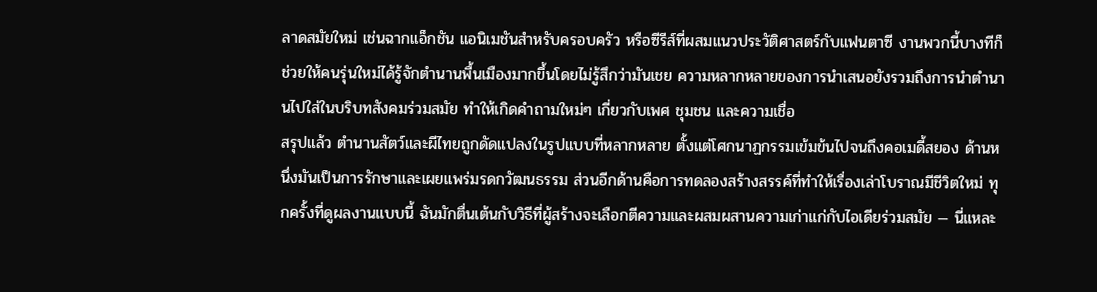ลาดสมัยใหม่ เช่นฉากแอ็กชัน แอนิเมชันสำหรับครอบครัว หรือซีรีส์ที่ผสมแนวประวัติศาสตร์กับแฟนตาซี งานพวกนี้บางทีก็ช่วยให้คนรุ่นใหม่ได้รู้จักตำนานพื้นเมืองมากขึ้นโดยไม่รู้สึกว่ามันเชย ความหลากหลายของการนำเสนอยังรวมถึงการนำตำนานไปใส่ในบริบทสังคมร่วมสมัย ทำให้เกิดคำถามใหม่ๆ เกี่ยวกับเพศ ชุมชน และความเชื่อ
สรุปแล้ว ตำนานสัตว์และผีไทยถูกดัดแปลงในรูปแบบที่หลากหลาย ตั้งแต่โศกนาฏกรรมเข้มข้นไปจนถึงคอเมดี้สยอง ด้านหนึ่งมันเป็นการรักษาและเผยแพร่มรดกวัฒนธรรม ส่วนอีกด้านคือการทดลองสร้างสรรค์ที่ทำให้เรื่องเล่าโบราณมีชีวิตใหม่ ทุกครั้งที่ดูผลงานแบบนี้ ฉันมักตื่นเต้นกับวิธีที่ผู้สร้างจะเลือกตีความและผสมผสานความเก่าแก่กับไอเดียร่วมสมัย — นี่แหละ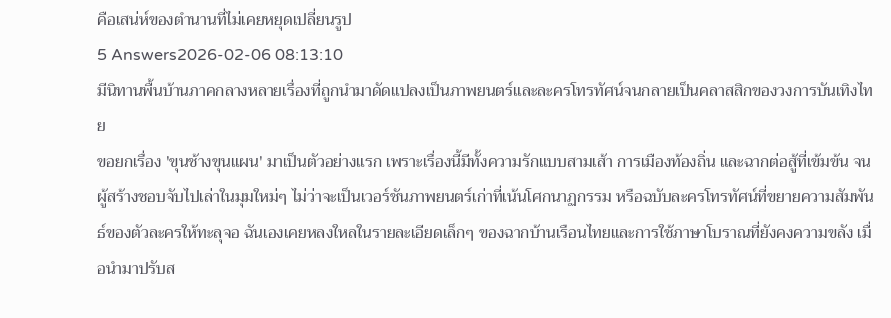คือเสน่ห์ของตำนานที่ไม่เคยหยุดเปลี่ยนรูป
5 Answers2026-02-06 08:13:10
มีนิทานพื้นบ้านภาคกลางหลายเรื่องที่ถูกนำมาดัดแปลงเป็นภาพยนตร์และละครโทรทัศน์จนกลายเป็นคลาสสิกของวงการบันเทิงไทย
ขอยกเรื่อง 'ขุนช้างขุนแผน' มาเป็นตัวอย่างแรก เพราะเรื่องนี้มีทั้งความรักแบบสามเส้า การเมืองท้องถิ่น และฉากต่อสู้ที่เข้มข้น จนผู้สร้างชอบจับไปเล่าในมุมใหม่ๆ ไม่ว่าจะเป็นเวอร์ชันภาพยนตร์เก่าที่เน้นโศกนาฏกรรม หรือฉบับละครโทรทัศน์ที่ขยายความสัมพันธ์ของตัวละครให้ทะลุจอ ฉันเองเคยหลงใหลในรายละเอียดเล็กๆ ของฉากบ้านเรือนไทยและการใช้ภาษาโบราณที่ยังคงความขลัง เมื่อนำมาปรับส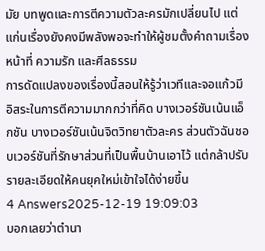มัย บทพูดและการตีความตัวละครมักเปลี่ยนไป แต่แก่นเรื่องยังคงมีพลังพอจะทำให้ผู้ชมตั้งคำถามเรื่องหน้าที่ ความรัก และศีลธรรม
การดัดแปลงของเรื่องนี้สอนให้รู้ว่าเวทีและจอแก้วมีอิสระในการตีความมากกว่าที่คิด บางเวอร์ชันเน้นแอ็กชัน บางเวอร์ชันเน้นจิตวิทยาตัวละคร ส่วนตัวฉันชอบเวอร์ชันที่รักษาส่วนที่เป็นพื้นบ้านเอาไว้ แต่กล้าปรับรายละเอียดให้คนยุคใหม่เข้าใจได้ง่ายขึ้น
4 Answers2025-12-19 19:09:03
บอกเลยว่าตำนา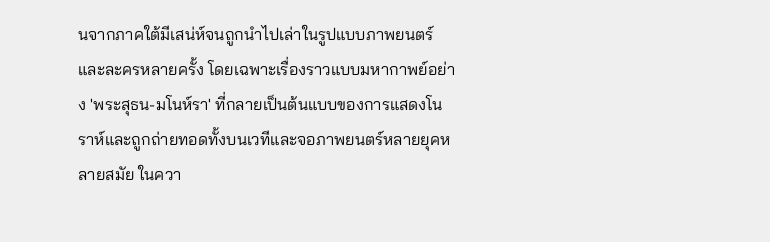นจากภาคใต้มีเสน่ห์จนถูกนำไปเล่าในรูปแบบภาพยนตร์และละครหลายครั้ง โดยเฉพาะเรื่องราวแบบมหากาพย์อย่าง 'พระสุธน-มโนห์รา' ที่กลายเป็นต้นแบบของการแสดงโนราห์และถูกถ่ายทอดทั้งบนเวทีและจอภาพยนตร์หลายยุคหลายสมัย ในควา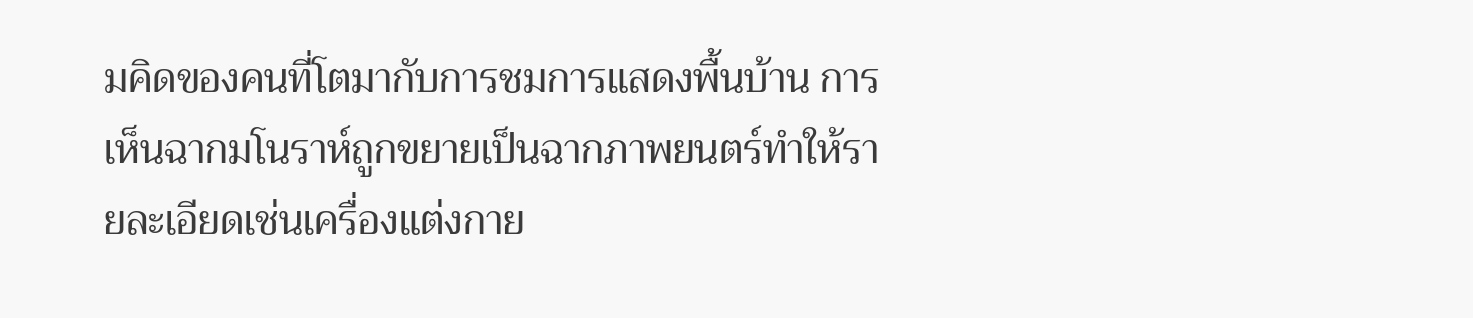มคิดของคนที่โตมากับการชมการแสดงพื้นบ้าน การเห็นฉากมโนราห์ถูกขยายเป็นฉากภาพยนตร์ทำให้รายละเอียดเช่นเครื่องแต่งกาย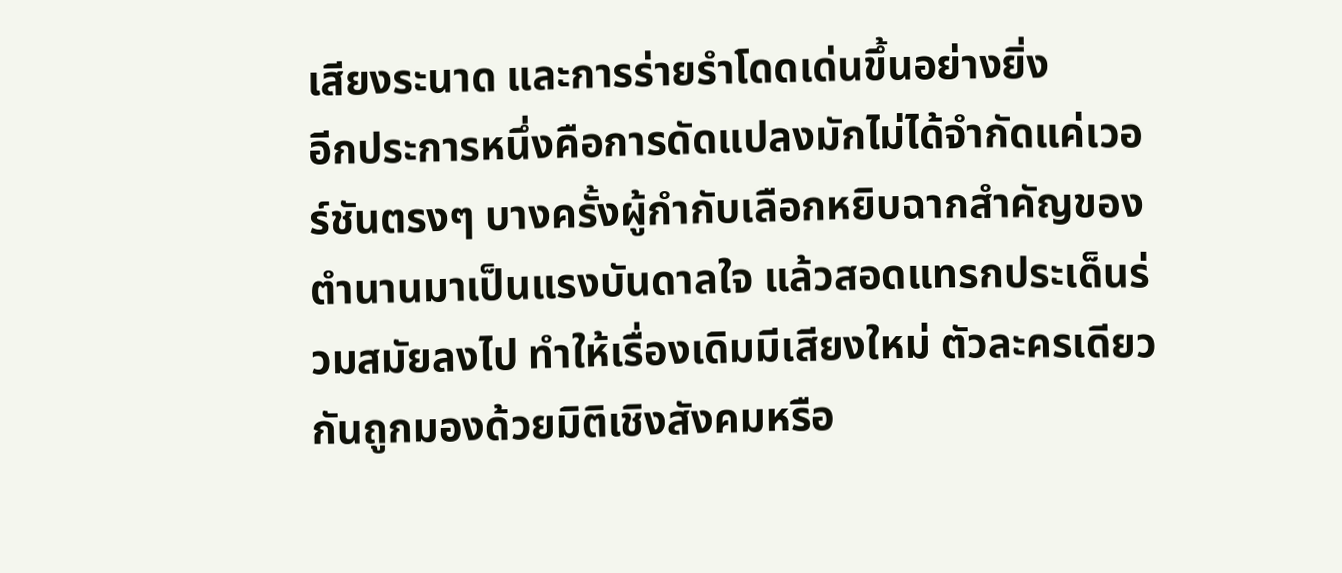เสียงระนาด และการร่ายรำโดดเด่นขึ้นอย่างยิ่ง
อีกประการหนึ่งคือการดัดแปลงมักไม่ได้จำกัดแค่เวอร์ชันตรงๆ บางครั้งผู้กำกับเลือกหยิบฉากสำคัญของตำนานมาเป็นแรงบันดาลใจ แล้วสอดแทรกประเด็นร่วมสมัยลงไป ทำให้เรื่องเดิมมีเสียงใหม่ ตัวละครเดียวกันถูกมองด้วยมิติเชิงสังคมหรือ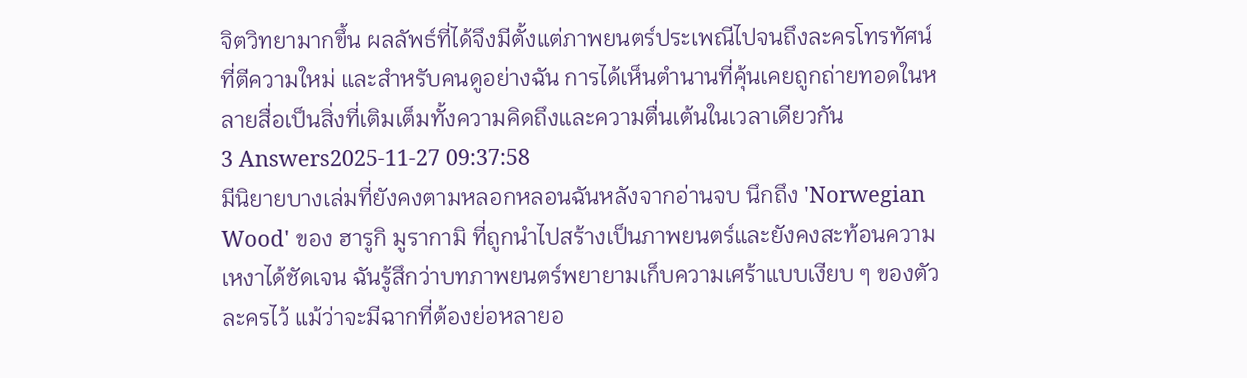จิตวิทยามากขึ้น ผลลัพธ์ที่ได้จึงมีตั้งแต่ภาพยนตร์ประเพณีไปจนถึงละครโทรทัศน์ที่ตีความใหม่ และสำหรับคนดูอย่างฉัน การได้เห็นตำนานที่คุ้นเคยถูกถ่ายทอดในหลายสื่อเป็นสิ่งที่เติมเต็มทั้งความคิดถึงและความตื่นเต้นในเวลาเดียวกัน
3 Answers2025-11-27 09:37:58
มีนิยายบางเล่มที่ยังคงตามหลอกหลอนฉันหลังจากอ่านจบ นึกถึง 'Norwegian Wood' ของ ฮารูกิ มูรากามิ ที่ถูกนำไปสร้างเป็นภาพยนตร์และยังคงสะท้อนความเหงาได้ชัดเจน ฉันรู้สึกว่าบทภาพยนตร์พยายามเก็บความเศร้าแบบเงียบ ๆ ของตัวละครไว้ แม้ว่าจะมีฉากที่ต้องย่อหลายอ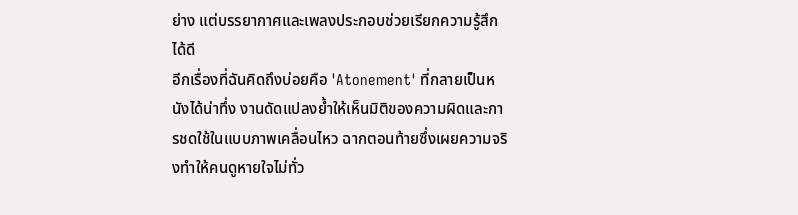ย่าง แต่บรรยากาศและเพลงประกอบช่วยเรียกความรู้สึกได้ดี
อีกเรื่องที่ฉันคิดถึงบ่อยคือ 'Atonement' ที่กลายเป็นหนังได้น่าทึ่ง งานดัดแปลงย้ำให้เห็นมิติของความผิดและการชดใช้ในแบบภาพเคลื่อนไหว ฉากตอนท้ายซึ่งเผยความจริงทำให้คนดูหายใจไม่ทั่ว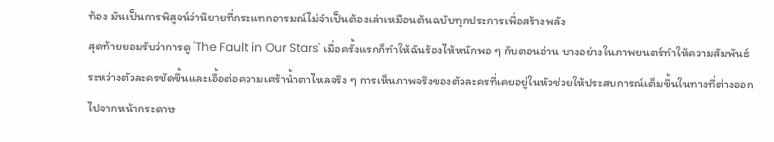ท้อง มันเป็นการพิสูจน์ว่านิยายที่กระแทกอารมณ์ไม่จำเป็นต้องเล่าเหมือนต้นฉบับทุกประการเพื่อสร้างพลัง
สุดท้ายยอมรับว่าการดู 'The Fault in Our Stars' เมื่อครั้งแรกก็ทำให้ฉันร้องไห้หนักพอ ๆ กับตอนอ่าน บางอย่างในภาพยนตร์ทำให้ความสัมพันธ์ระหว่างตัวละครชัดขึ้นและเอื้อต่อความเศร้าน้ำตาไหลจริง ๆ การเห็นภาพจริงของตัวละครที่เคยอยู่ในหัวช่วยให้ประสบการณ์เต็มขึ้นในทางที่ต่างออกไปจากหน้ากระดาษ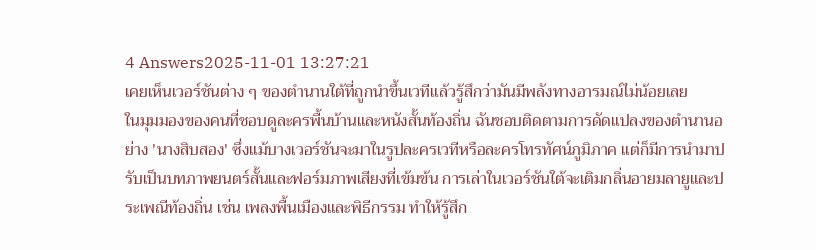4 Answers2025-11-01 13:27:21
เคยเห็นเวอร์ชันต่าง ๆ ของตำนานใต้ที่ถูกนำขึ้นเวทีแล้วรู้สึกว่ามันมีพลังทางอารมณ์ไม่น้อยเลย
ในมุมมองของคนที่ชอบดูละครพื้นบ้านและหนังสั้นท้องถิ่น ฉันชอบติดตามการดัดแปลงของตำนานอย่าง 'นางสิบสอง' ซึ่งแม้บางเวอร์ชันจะมาในรูปละครเวทีหรือละครโทรทัศน์ภูมิภาค แต่ก็มีการนำมาปรับเป็นบทภาพยนตร์สั้นและฟอร์มภาพเสียงที่เข้มข้น การเล่าในเวอร์ชันใต้จะเติมกลิ่นอายมลายูและประเพณีท้องถิ่น เช่น เพลงพื้นเมืองและพิธีกรรม ทำให้รู้สึก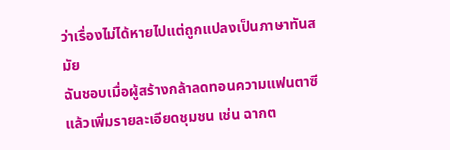ว่าเรื่องไม่ได้หายไปแต่ถูกแปลงเป็นภาษาทันสมัย
ฉันชอบเมื่อผู้สร้างกล้าลดทอนความแฟนตาซีแล้วเพิ่มรายละเอียดชุมชน เช่น ฉากต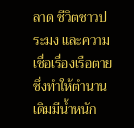ลาด ชีวิตชาวประมง และความเชื่อเรื่องเรือตาย ซึ่งทำให้ตำนานเดิมมีน้ำหนัก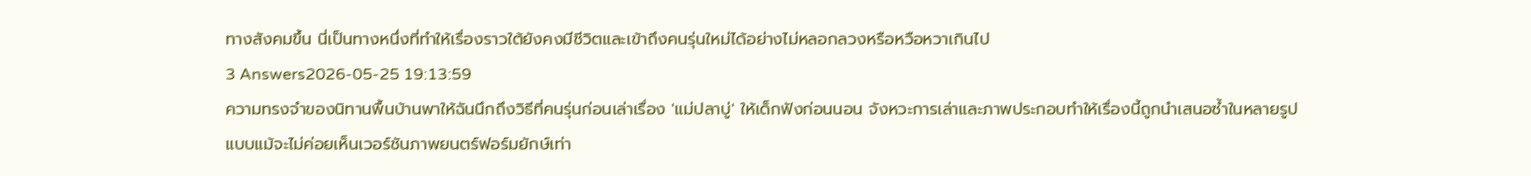ทางสังคมขึ้น นี่เป็นทางหนึ่งที่ทำให้เรื่องราวใต้ยังคงมีชีวิตและเข้าถึงคนรุ่นใหม่ได้อย่างไม่หลอกลวงหรือหวือหวาเกินไป
3 Answers2026-05-25 19:13:59
ความทรงจำของนิทานพื้นบ้านพาให้ฉันนึกถึงวิธีที่คนรุ่นก่อนเล่าเรื่อง 'แม่ปลาบู่' ให้เด็กฟังก่อนนอน จังหวะการเล่าและภาพประกอบทำให้เรื่องนี้ถูกนำเสนอซ้ำในหลายรูปแบบแม้จะไม่ค่อยเห็นเวอร์ชันภาพยนตร์ฟอร์มยักษ์เท่า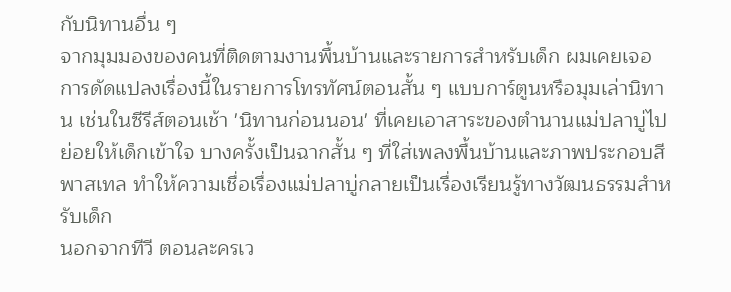กับนิทานอื่น ๆ
จากมุมมองของคนที่ติดตามงานพื้นบ้านและรายการสำหรับเด็ก ผมเคยเจอการดัดแปลงเรื่องนี้ในรายการโทรทัศน์ตอนสั้น ๆ แบบการ์ตูนหรือมุมเล่านิทาน เช่นในซีรีส์ตอนเช้า 'นิทานก่อนนอน' ที่เคยเอาสาระของตำนานแม่ปลาบู่ไปย่อยให้เด็กเข้าใจ บางครั้งเป็นฉากสั้น ๆ ที่ใส่เพลงพื้นบ้านและภาพประกอบสีพาสเทล ทำให้ความเชื่อเรื่องแม่ปลาบู่กลายเป็นเรื่องเรียนรู้ทางวัฒนธรรมสำหรับเด็ก
นอกจากทีวี ตอนละครเว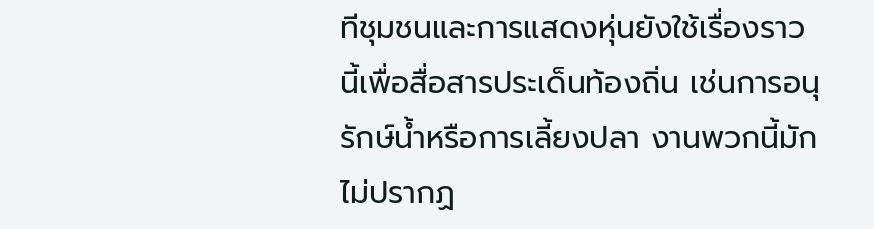ทีชุมชนและการแสดงหุ่นยังใช้เรื่องราวนี้เพื่อสื่อสารประเด็นท้องถิ่น เช่นการอนุรักษ์น้ำหรือการเลี้ยงปลา งานพวกนี้มักไม่ปรากฏ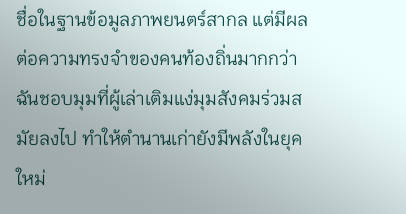ชื่อในฐานข้อมูลภาพยนตร์สากล แต่มีผลต่อความทรงจำของคนท้องถิ่นมากกว่า ฉันชอบมุมที่ผู้เล่าเติมแง่มุมสังคมร่วมสมัยลงไป ทำให้ตำนานเก่ายังมีพลังในยุคใหม่